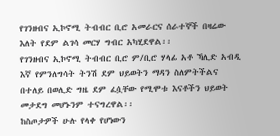የገንዘብና ኢኮኖሚ ትብብር ቢሮ አመራርና ሰራተኞች በዛሬው እለት የደም ልገሳ መርሃ ግብር አካሂደዋል፡፡
የገንዘብና ኢኮኖሚ ትብብር ቢሮ ም/ቢሮ ሃላፊ አቶ ኻሊድ አብዲ እኛ የምንለግሳት ትንሽ ደም ህይወትን ማዳን ስለምትችልና በተለይ በወሊድ ግዜ ደም ፈሷቸው የሚሞቱ እናቶችን ህይወት መታደግ መሆኑንም ተናግረዋል፡፡
ከስጦታዎች ሁሉ የላቀ የሆነውን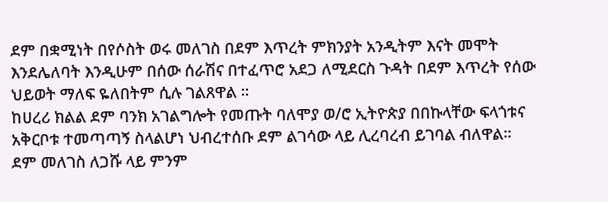ደም በቋሚነት በየሶስት ወሩ መለገስ በደም እጥረት ምክንያት አንዲትም እናት መሞት እንደሌለባት እንዲሁም በሰው ሰራሽና በተፈጥሮ አደጋ ለሚደርስ ጉዳት በደም እጥረት የሰው ህይወት ማለፍ ዬለበትም ሲሉ ገልጸዋል ፡፡
ከሀረሪ ክልል ደም ባንክ አገልግሎት የመጡት ባለሞያ ወ/ሮ ኢትዮጵያ በበኩላቸው ፍላጎቱና አቅርቦቱ ተመጣጣኝ ስላልሆነ ህብረተሰቡ ደም ልገሳው ላይ ሊረባረብ ይገባል ብለዋል፡፡
ደም መለገስ ለጋሹ ላይ ምንም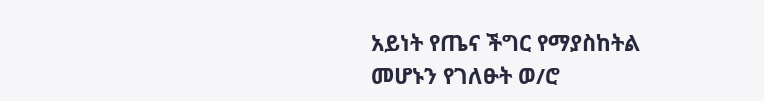አይነት የጤና ችግር የማያስከትል መሆኑን የገለፁት ወ/ሮ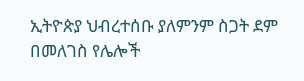ኢትዮጵያ ህብረተሰቡ ያለምንም ስጋት ደም በመለገስ የሌሎች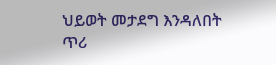ህይወት መታደግ እንዳለበት ጥሪ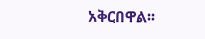አቅርበዋል፡፡